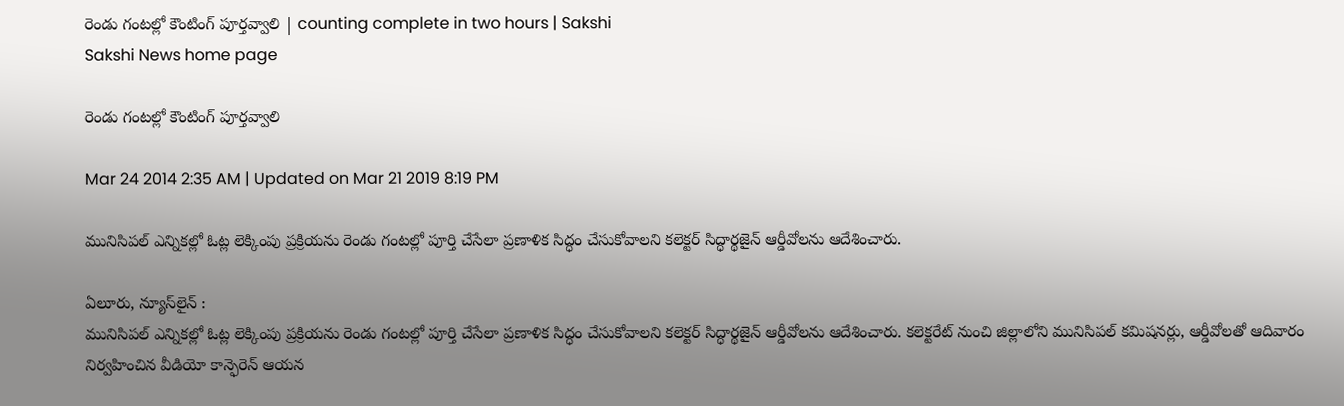రెండు గంటల్లో కౌంటింగ్ పూర్తవ్వాలి | counting complete in two hours | Sakshi
Sakshi News home page

రెండు గంటల్లో కౌంటింగ్ పూర్తవ్వాలి

Mar 24 2014 2:35 AM | Updated on Mar 21 2019 8:19 PM

మునిసిపల్ ఎన్నికల్లో ఓట్ల లెక్కింపు ప్రక్రియను రెండు గంటల్లో పూర్తి చేసేలా ప్రణాళిక సిద్ధం చేసుకోవాలని కలెక్టర్ సిద్ధార్థజైన్ ఆర్డీవోలను ఆదేశించారు.

ఏలూరు, న్యూస్‌లైన్ :
మునిసిపల్ ఎన్నికల్లో ఓట్ల లెక్కింపు ప్రక్రియను రెండు గంటల్లో పూర్తి చేసేలా ప్రణాళిక సిద్ధం చేసుకోవాలని కలెక్టర్ సిద్ధార్థజైన్ ఆర్డీవోలను ఆదేశించారు. కలెక్టరేట్ నుంచి జిల్లాలోని మునిసిపల్ కమిషనర్లు, ఆర్డీవోలతో ఆదివారం నిర్వహించిన వీడియో కాన్ఫెరెన్ ఆయన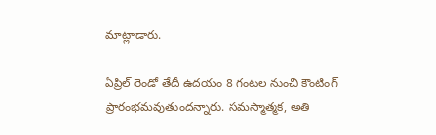మాట్లాడారు.

ఏప్రిల్ రెండో తేదీ ఉదయం 8 గంటల నుంచి కౌంటింగ్ ప్రారంభమవుతుందన్నారు. సమస్మాత్మక, అతి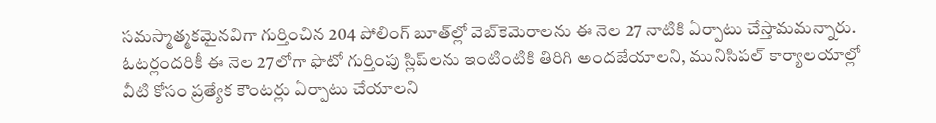సమస్మాత్మకమైనవిగా గుర్తించిన 204 పోలింగ్ బూత్‌ల్లో వెబ్‌కెమెరాలను ఈ నెల 27 నాటికి ఏర్పాటు చేస్తామమన్నారు. ఓటర్లందరికీ ఈ నెల 27లోగా ఫొటో గుర్తింపు స్లిప్‌లను ఇంటింటికి తిరిగి అందజేయాలని, మునిసిపల్ కార్యాలయాల్లో వీటి కోసం ప్రత్యేక కౌంటర్లు ఏర్పాటు చేయాలని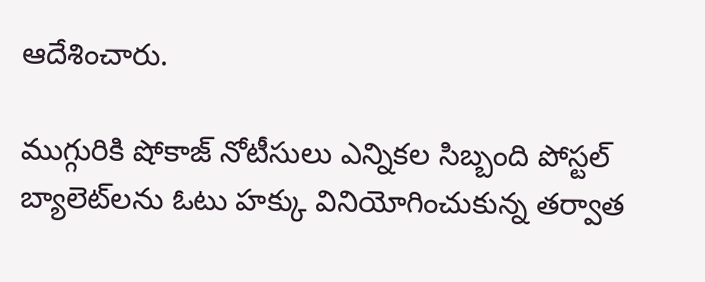ఆదేశించారు.

ముగ్గురికి షోకాజ్ నోటీసులు ఎన్నికల సిబ్బంది పోస్టల్ బ్యాలెట్‌లను ఓటు హక్కు వినియోగించుకున్న తర్వాత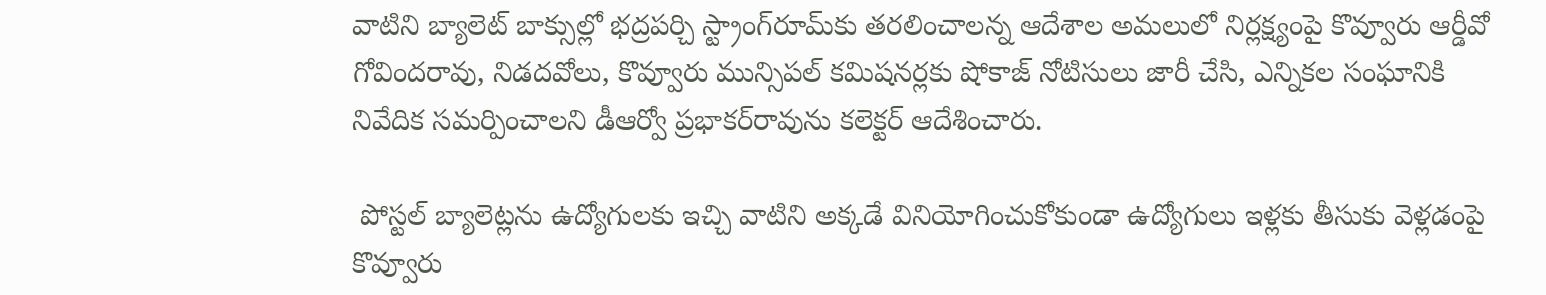వాటిని బ్యాలెట్ బాక్సుల్లో భద్రపర్చి స్ట్రాంగ్‌రూమ్‌కు తరలించాలన్న ఆదేశాల అమలులో నిర్లక్ష్యంపై కొవ్వూరు ఆర్డీవో గోవిందరావు, నిడదవోలు, కొవ్వూరు మున్సిపల్ కమిషనర్లకు షోకాజ్ నోటిసులు జారీ చేసి, ఎన్నికల సంఘానికి నివేదిక సమర్పించాలని డీఆర్వో ప్రభాకర్‌రావును కలెక్టర్ ఆదేశించారు.

 పోస్టల్ బ్యాలెట్లను ఉద్యోగులకు ఇచ్చి వాటిని అక్కడే వినియోగించుకోకుండా ఉద్యోగులు ఇళ్లకు తీసుకు వెళ్లడంపై కొవ్వూరు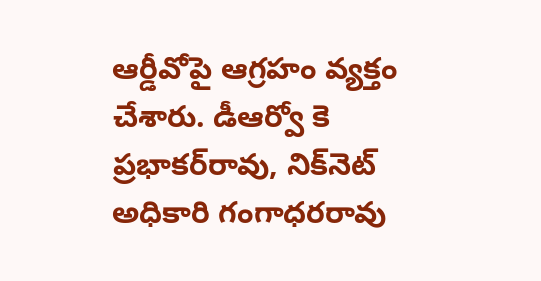ఆర్డీవోపై ఆగ్రహం వ్యక్తం చేశారు. డీఆర్వో కె ప్రభాకర్‌రావు, నిక్‌నెట్ అధికారి గంగాధరరావు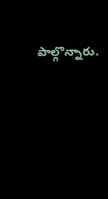పాల్గొన్నారు.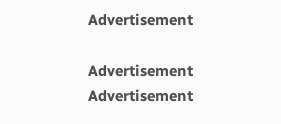Advertisement

Advertisement
Advertisement